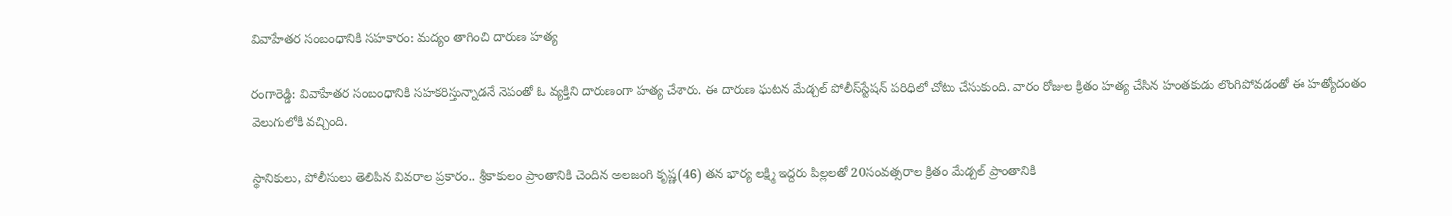వివాహేతర సంబంధానికి సహకారం: మద్యం తాగించి దారుణ హత్య

రంగారెడ్డి: వివాహేతర సంబంధానికి సహకరిస్తున్నాడనే నెపంతో ఓ వ్యక్తిని దారుణంగా హత్య చేశారు. ఈ దారుణ ఘటన మేడ్చల్ పోలీస్‌స్టేషన్ పరిధిలో చోటు చేసుకుంది. వారం రోజుల క్రితం హత్య చేసిన హంతకుడు లొంగిపోవడంతో ఈ హత్యోదంతం వెలుగులోకి వచ్చింది.

స్థానికులు, పోలీసులు తెలిపిన వివరాల ప్రకారం.. శ్రీకాకులం ప్రాంతానికి చెందిన అలజంగి కృష్ణ(46) తన భార్య లక్ష్మి ఇద్దరు పిల్లలతో 20సంవత్సరాల క్రితం మేడ్చల్ ప్రాంతానికి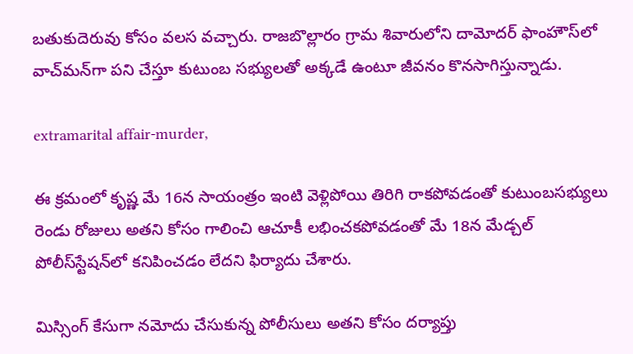బతుకుదెరువు కోసం వలస వచ్చారు. రాజబొల్లారం గ్రామ శివారులోని దామోదర్ ఫాంహౌస్‌లో వాచ్‌మన్‌గా పని చేస్తూ కుటుంబ సభ్యులతో అక్కడే ఉంటూ జీవనం కొనసాగిస్తున్నాడు.

extramarital affair-murder,

ఈ క్రమంలో కృష్ణ మే 16న సాయంత్రం ఇంటి వెళ్లిపోయి తిరిగి రాకపోవడంతో కుటుంబసభ్యులు రెండు రోజులు అతని కోసం గాలించి ఆచూకీ లభించకపోవడంతో మే 18న మేడ్చల్ పోలీస్‌స్టేషన్‌లో కనిపించడం లేదని ఫిర్యాదు చేశారు.

మిస్సింగ్ కేసుగా నమోదు చేసుకున్న పోలీసులు అతని కోసం దర్యాప్తు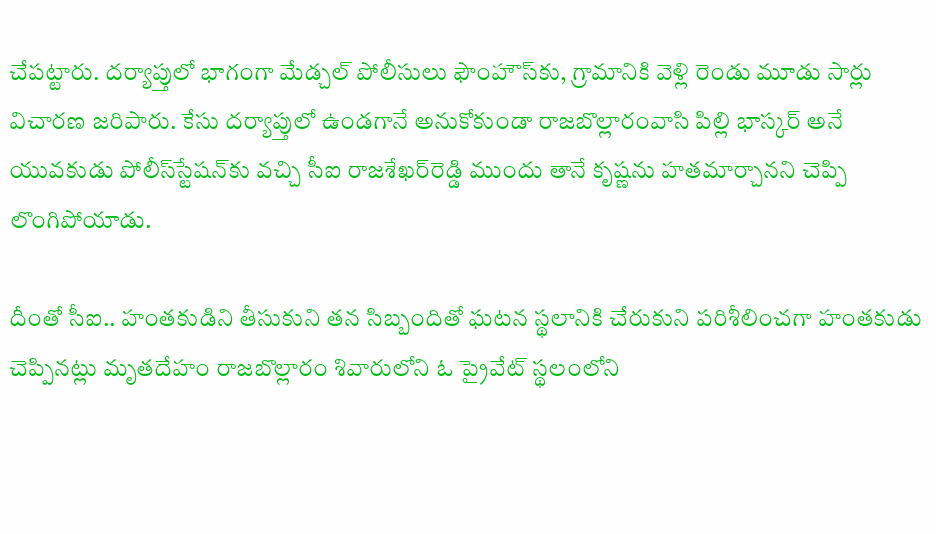చేపట్టారు. దర్యాప్తులో భాగంగా మేడ్చల్ పోలీసులు ఫౌంహౌస్‌కు, గ్రామానికి వెళ్లి రెండు మూడు సార్లు విచారణ జరిపారు. కేసు దర్యాప్తులో ఉండగానే అనుకోకుండా రాజబొల్లారంవాసి పిల్లి భాస్కర్ అనే యువకుడు పోలీస్‌స్టేషన్‌కు వచ్చి సీఐ రాజశేఖర్‌రెడ్డి ముందు తానే కృష్ణను హతమార్చానని చెప్పి లొంగిపోయాడు.

దీంతో సీఐ.. హంతకుడిని తీసుకుని తన సిబ్బందితో ఘటన స్థలానికి చేరుకుని పరిశీలించగా హంతకుడు చెప్పినట్లు మృతదేహం రాజబొల్లారం శివారులోని ఓ ప్రైవేట్ స్థలంలోని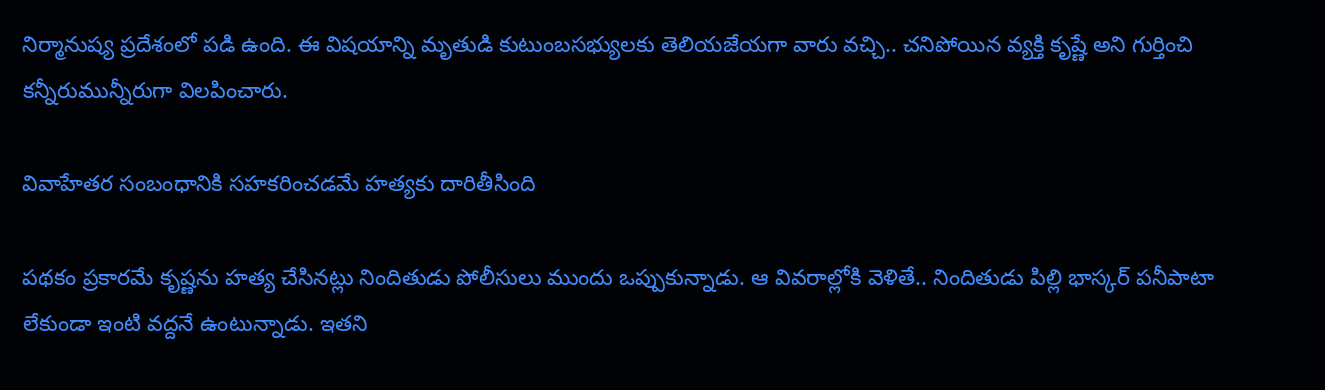నిర్మానుష్య ప్రదేశంలో పడి ఉంది. ఈ విషయాన్ని మృతుడి కుటుంబసభ్యులకు తెలియజేయగా వారు వచ్చి.. చనిపోయిన వ్యక్తి కృష్ణే అని గుర్తించి కన్నీరుమున్నీరుగా విలపించారు.

వివాహేతర సంబంధానికి సహకరించడమే హత్యకు దారితీసింది

పథకం ప్రకారమే కృష్ణను హత్య చేసినట్లు నిందితుడు పోలీసులు ముందు ఒప్పుకున్నాడు. ఆ వివరాల్లోకి వెళితే.. నిందితుడు పిల్లి భాస్కర్ పనీపాటా లేకుండా ఇంటి వద్దనే ఉంటున్నాడు. ఇతని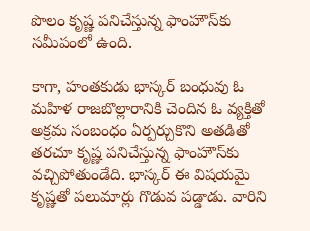పొలం కృష్ణ పనిచేస్తున్న ఫాంహౌస్‌కు సమీపంలో ఉంది.

కాగా, హంతకుడు భాస్కర్ బంధువు ఓ మహిళ రాజబొల్లారానికి చెందిన ఓ వ్యక్తితో అక్రమ సంబంధం ఏర్పర్చుకొని అతడితో తరచూ కృష్ణ పనిచేస్తున్న ఫాంహౌస్‌కు వచ్చిపోతుండేది. భాస్కర్ ఈ విషయమై కృష్ణతో పలుమార్లు గొడువ పడ్డాడు. వారిని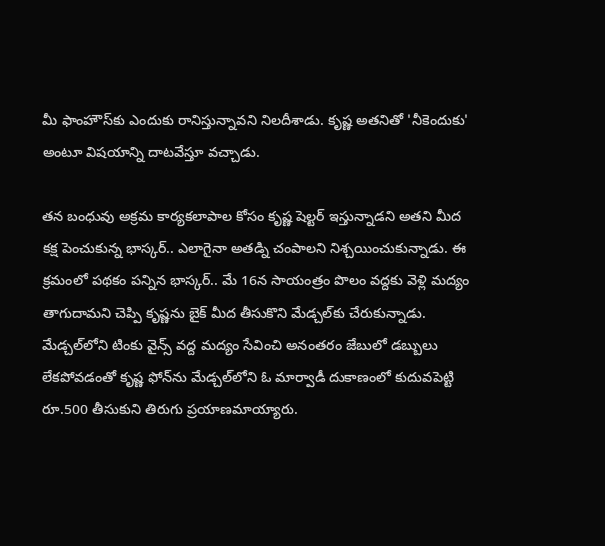మీ ఫాంహౌస్‌కు ఎందుకు రానిస్తున్నావని నిలదీశాడు. కృష్ణ అతనితో 'నీకెందుకు' అంటూ విషయాన్ని దాటవేస్తూ వచ్చాడు.

తన బంధువు అక్రమ కార్యకలాపాల కోసం కృష్ణ షెల్టర్ ఇస్తున్నాడని అతని మీద కక్ష పెంచుకున్న భాస్కర్.. ఎలాగైనా అతడ్ని చంపాలని నిశ్చయించుకున్నాడు. ఈ క్రమంలో పథకం పన్నిన భాస్కర్.. మే 16న సాయంత్రం పొలం వద్దకు వెళ్లి మద్యం తాగుదామని చెప్పి కృష్ణను బైక్ మీద తీసుకొని మేడ్చల్‌కు చేరుకున్నాడు. మేడ్చల్‌లోని టింకు వైన్స్ వద్ద మద్యం సేవించి అనంతరం జేబులో డబ్బులు లేకపోవడంతో కృష్ణ ఫోన్‌ను మేడ్చల్‌లోని ఓ మార్వాడీ దుకాణంలో కుదువపెట్టి రూ.500 తీసుకుని తిరుగు ప్రయాణమాయ్యారు.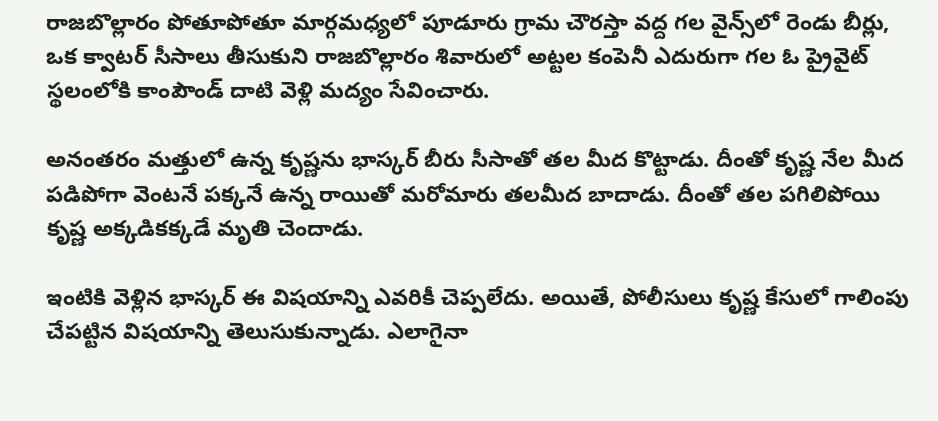రాజబొల్లారం పోతూపోతూ మార్గమధ్యలో పూడూరు గ్రామ చౌరస్తా వద్ద గల వైన్స్‌లో రెండు బీర్లు, ఒక క్వాటర్ సీసాలు తీసుకుని రాజబొల్లారం శివారులో అట్టల కంపెనీ ఎదురుగా గల ఓ ప్రైవైట్ స్థలంలోకి కాంపౌండ్ దాటి వెళ్లి మద్యం సేవించారు.

అనంతరం మత్తులో ఉన్న కృష్ణను భాస్కర్ బీరు సీసాతో తల మీద కొట్టాడు. దీంతో కృష్ణ నేల మీద పడిపోగా వెంటనే పక్కనే ఉన్న రాయితో మరోమారు తలమీద బాదాడు. దీంతో తల పగిలిపోయి కృష్ణ అక్కడికక్కడే మృతి చెందాడు.

ఇంటికి వెళ్లిన భాస్కర్ ఈ విషయాన్ని ఎవరికీ చెప్పలేదు. అయితే, పోలీసులు కృష్ణ కేసులో గాలింపు చేపట్టిన విషయాన్ని తెలుసుకున్నాడు. ఎలాగైనా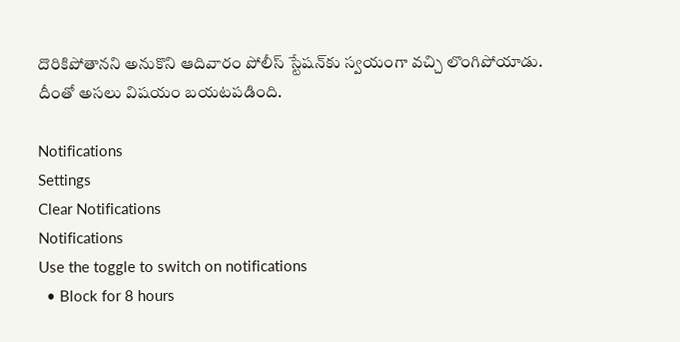దొరికిపోతానని అనుకొని ఆదివారం పోలీస్ స్టేషన్‌కు స్వయంగా వచ్చి లొంగిపోయాడు. దీంతో అసలు విషయం బయటపడింది.

Notifications
Settings
Clear Notifications
Notifications
Use the toggle to switch on notifications
  • Block for 8 hours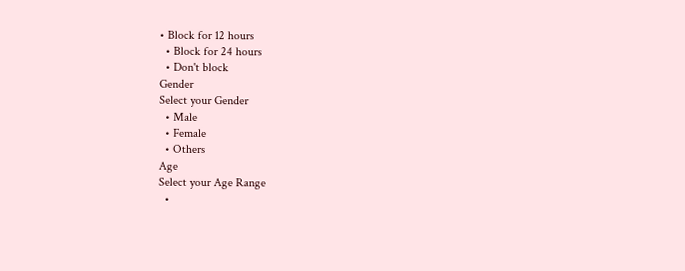• Block for 12 hours
  • Block for 24 hours
  • Don't block
Gender
Select your Gender
  • Male
  • Female
  • Others
Age
Select your Age Range
  •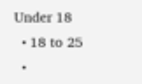Under 18
  • 18 to 25
  •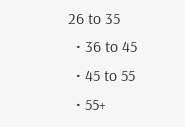26 to 35
  • 36 to 45
  • 45 to 55
  • 55+